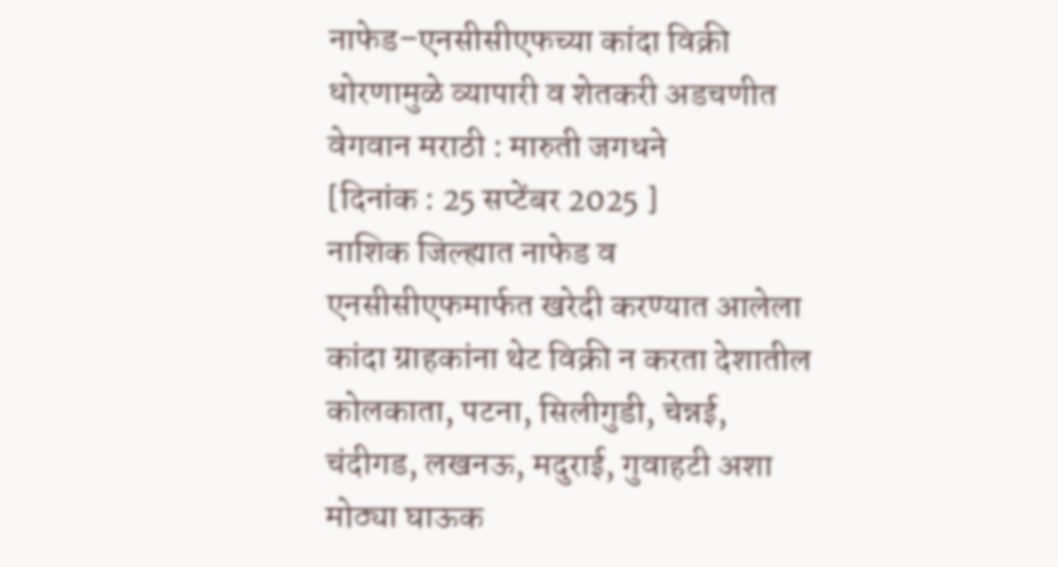नाफेड–एनसीसीएफच्या कांदा विक्री धोरणामुळे व्यापारी व शेतकरी अडचणीत
वेगवान मराठी : मारुती जगधने
[दिनांक : 25 सप्टेंबर 2025 ]
नाशिक जिल्ह्यात नाफेड व एनसीसीएफमार्फत खरेदी करण्यात आलेला कांदा ग्राहकांना थेट विक्री न करता देशातील कोलकाता, पटना, सिलीगुडी, चेन्नई, चंदीगड, लखनऊ, मदुराई, गुवाहटी अशा मोठ्या घाऊक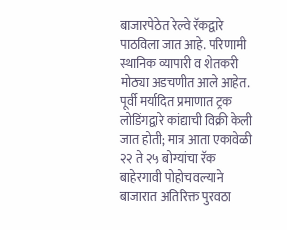बाजारपेठेत रेल्वे रॅकद्वारे पाठविला जात आहे. परिणामी स्थानिक व्यापारी व शेतकरी मोठ्या अडचणीत आले आहेत.
पूर्वी मर्यादित प्रमाणात ट्रक लोडिंगद्वारे कांद्याची विक्री केली जात होती; मात्र आता एकावेळी २२ ते २५ बोग्यांचा रॅक बाहेरगावी पोहोचवल्याने बाजारात अतिरिक्त पुरवठा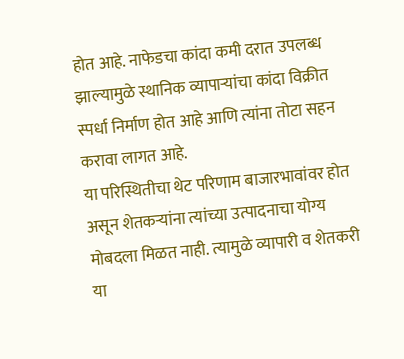होत आहे. नाफेडचा कांदा कमी दरात उपलब्ध झाल्यामुळे स्थानिक व्यापाऱ्यांचा कांदा विक्रीत स्पर्धा निर्माण होत आहे आणि त्यांना तोटा सहन करावा लागत आहे.
या परिस्थितीचा थेट परिणाम बाजारभावांवर होत असून शेतकऱ्यांना त्यांच्या उत्पादनाचा योग्य मोबदला मिळत नाही. त्यामुळे व्यापारी व शेतकरी या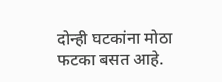दोन्ही घटकांना मोठा फटका बसत आहे.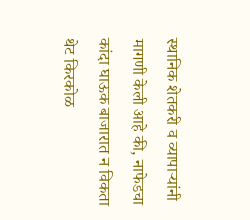स्थानिक शेतकरी व व्यापाऱ्यांनी मागणी केली आहे की, नाफेडचा कांदा घाऊक बाजारात न विकता थेट किरकोळ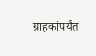ग्राहकांपर्यंत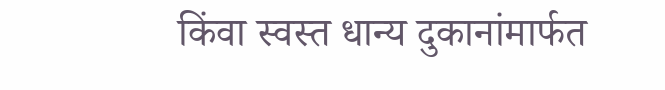किंवा स्वस्त धान्य दुकानांमार्फत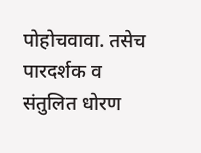पोहोचवावा. तसेच पारदर्शक व संतुलित धोरण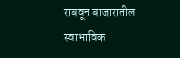राबवून बाजारातील स्वाभाविक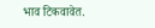भाव टिकवावेत.